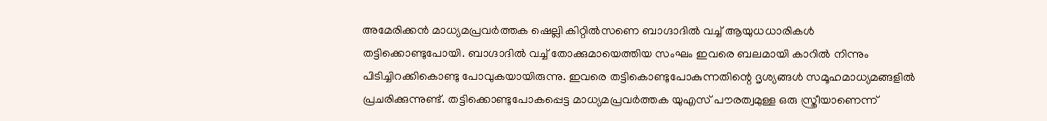അമേരിക്കൻ മാധ്യമപ്രവർത്തക ഷെല്ലി കിറ്റിൽസണെ ബാഗ്ദാദിൽ വച്ച് ആയുധധാരികൾ തട്ടിക്കൊണ്ടുപോയി. ബാഗ്ദാദിൽ വച്ച് തോക്കുമായെത്തിയ സംഘം ഇവരെ ബലമായി കാറിൽ നിന്നും പിടിച്ചിറക്കികൊണ്ടു പോവുകയായിരുന്നു. ഇവരെ തട്ടികൊണ്ടുപോകുന്നതിന്റെ ദൃശ്യങ്ങൾ സമൂഹമാധ്യമങ്ങളിൽ പ്രചരിക്കുന്നുണ്ട്. തട്ടിക്കൊണ്ടുപോകപ്പെട്ട മാധ്യമപ്രവർത്തക യുഎസ് പൗരത്വമുള്ള ഒരു സ്ത്രീയാണെന്ന്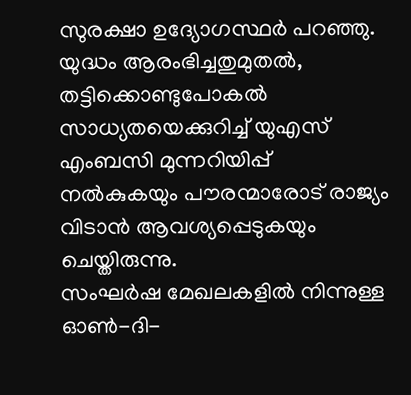സുരക്ഷാ ഉദ്യോഗസ്ഥർ പറഞ്ഞു. യുദ്ധം ആരംഭിച്ചതുമുതൽ, തട്ടിക്കൊണ്ടുപോകൽ സാധ്യതയെക്കുറിച്ച് യുഎസ് എംബസി മുന്നറിയിപ്പ് നൽകുകയും പൗരന്മാരോട് രാജ്യം വിടാൻ ആവശ്യപ്പെടുകയും ചെയ്തിരുന്നു.
സംഘർഷ മേഖലകളിൽ നിന്നുള്ള ഓൺ-ദി-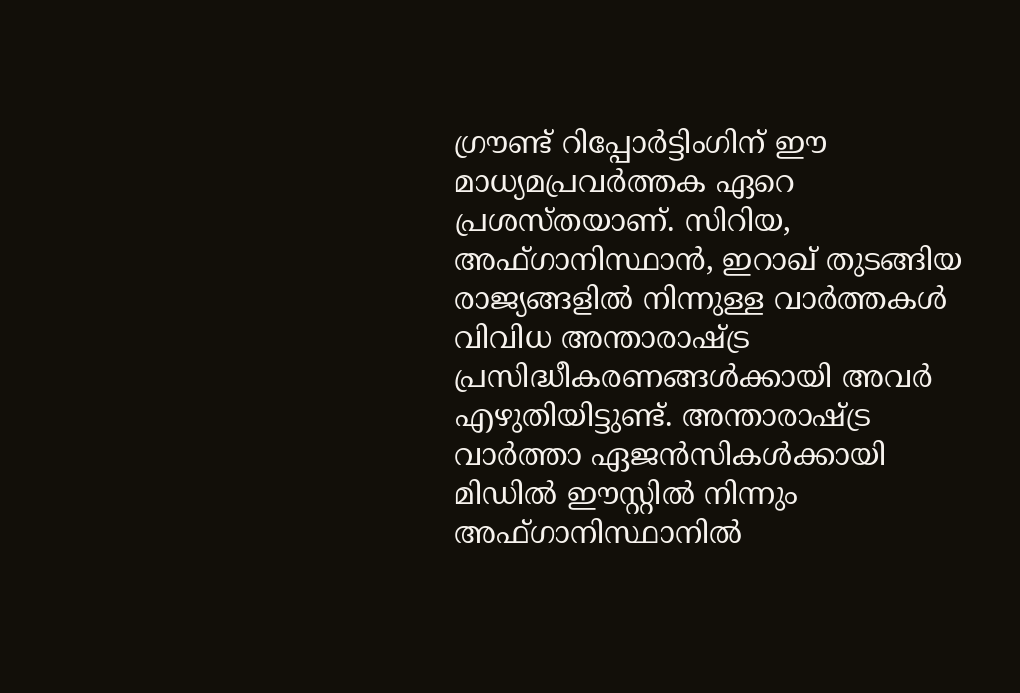ഗ്രൗണ്ട് റിപ്പോർട്ടിംഗിന് ഈ മാധ്യമപ്രവർത്തക ഏറെ പ്രശസ്തയാണ്. സിറിയ, അഫ്ഗാനിസ്ഥാൻ, ഇറാഖ് തുടങ്ങിയ രാജ്യങ്ങളിൽ നിന്നുള്ള വാർത്തകൾ വിവിധ അന്താരാഷ്ട്ര പ്രസിദ്ധീകരണങ്ങൾക്കായി അവർ എഴുതിയിട്ടുണ്ട്. അന്താരാഷ്ട്ര വാർത്താ ഏജൻസികൾക്കായി മിഡിൽ ഈസ്റ്റിൽ നിന്നും അഫ്ഗാനിസ്ഥാനിൽ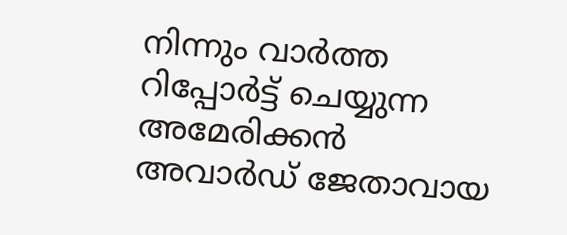നിന്നും വാർത്ത റിപ്പോർട്ട് ചെയ്യുന്ന അമേരിക്കൻ അവാർഡ് ജേതാവായ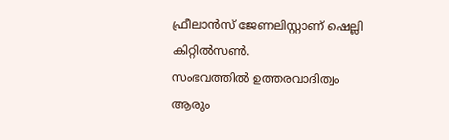ഫ്രീലാൻസ് ജേണലിസ്റ്റാണ് ഷെല്ലി കിറ്റിൽസൺ.
സംഭവത്തിൽ ഉത്തരവാദിത്വം ആരും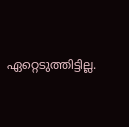ഏറ്റെടുത്തിട്ടില്ല.